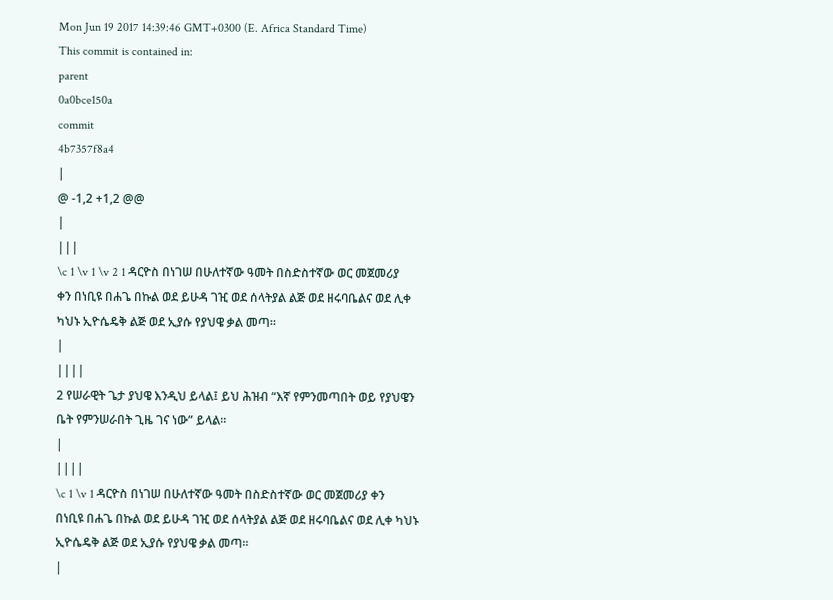Mon Jun 19 2017 14:39:46 GMT+0300 (E. Africa Standard Time)
This commit is contained in:
parent
0a0bce150a
commit
4b7357f8a4
|
@ -1,2 +1,2 @@
|
|||
\c 1 \v 1 \v 2 1 ዳርዮስ በነገሠ በሁለተኛው ዓመት በስድስተኛው ወር መጀመሪያ ቀን በነቢዩ በሐጌ በኩል ወደ ይሁዳ ገዢ ወደ ሰላትያል ልጅ ወደ ዘሩባቤልና ወደ ሊቀ ካህኑ ኢዮሴዴቅ ልጅ ወደ ኢያሱ የያህዌ ቃል መጣ።
|
||||
2 የሠራዊት ጌታ ያህዌ እንዲህ ይላል፤ ይህ ሕዝብ “እኛ የምንመጣበት ወይ የያህዌን ቤት የምንሠራበት ጊዜ ገና ነው” ይላል።
|
||||
\c 1 \v 1 ዳርዮስ በነገሠ በሁለተኛው ዓመት በስድስተኛው ወር መጀመሪያ ቀን በነቢዩ በሐጌ በኩል ወደ ይሁዳ ገዢ ወደ ሰላትያል ልጅ ወደ ዘሩባቤልና ወደ ሊቀ ካህኑ ኢዮሴዴቅ ልጅ ወደ ኢያሱ የያህዌ ቃል መጣ።
|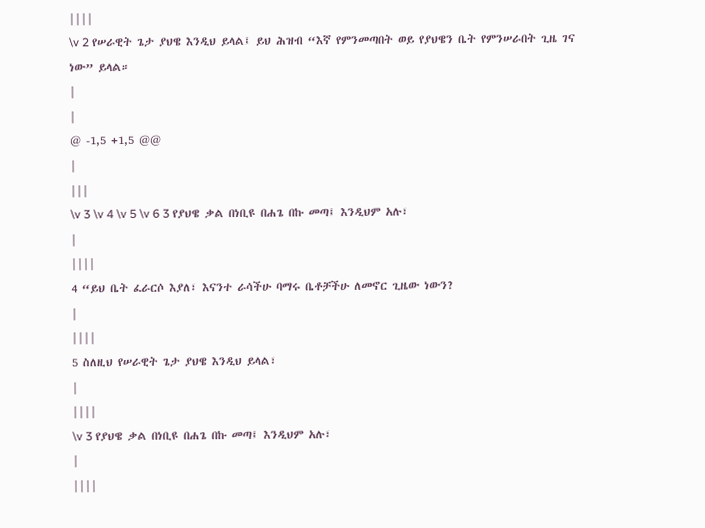||||
\v 2 የሠራዊት ጌታ ያህዌ እንዲህ ይላል፤ ይህ ሕዝብ “እኛ የምንመጣበት ወይ የያህዌን ቤት የምንሠራበት ጊዜ ገና ነው” ይላል።
|
|
@ -1,5 +1,5 @@
|
|||
\v 3 \v 4 \v 5 \v 6 3 የያህዌ ቃል በነቢዩ በሐጌ በኩ መጣ፤ እንዲህም አሉ፣
|
||||
4 “ይህ ቤት ፈራርሶ እያለ፣ እናንተ ራሳችሁ ባማሩ ቤቶቻችሁ ለመኖር ጊዜው ነውን?
|
||||
5 ስለዚህ የሠራዊት ጌታ ያህዌ እንዲህ ይላል፣
|
||||
\v 3 የያህዌ ቃል በነቢዩ በሐጌ በኩ መጣ፤ እንዲህም አሉ፣
|
||||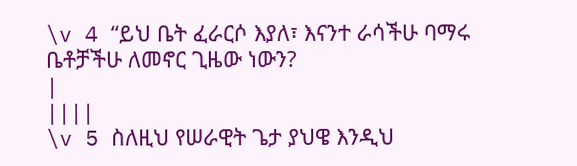\v 4 “ይህ ቤት ፈራርሶ እያለ፣ እናንተ ራሳችሁ ባማሩ ቤቶቻችሁ ለመኖር ጊዜው ነውን?
|
||||
\v 5 ስለዚህ የሠራዊት ጌታ ያህዌ እንዲህ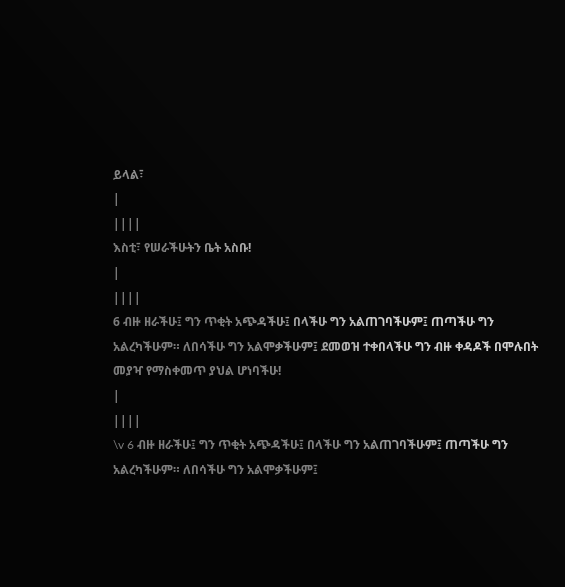ይላል፣
|
||||
እስቲ፣ የሠራችሁትን ቤት አስቡ!
|
||||
6 ብዙ ዘራችሁ፤ ግን ጥቂት አጭዳችሁ፤ በላችሁ ግን አልጠገባችሁም፤ ጠጣችሁ ግን አልረካችሁም። ለበሳችሁ ግን አልሞቃችሁም፤ ደመወዝ ተቀበላችሁ ግን ብዙ ቀዳዶች በሞሉበት መያዣ የማስቀመጥ ያህል ሆነባችሁ!
|
||||
\v 6 ብዙ ዘራችሁ፤ ግን ጥቂት አጭዳችሁ፤ በላችሁ ግን አልጠገባችሁም፤ ጠጣችሁ ግን አልረካችሁም። ለበሳችሁ ግን አልሞቃችሁም፤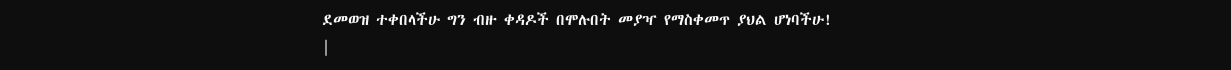ደመወዝ ተቀበላችሁ ግን ብዙ ቀዳዶች በሞሉበት መያዣ የማስቀመጥ ያህል ሆነባችሁ!
|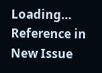Loading…
Reference in New Issue